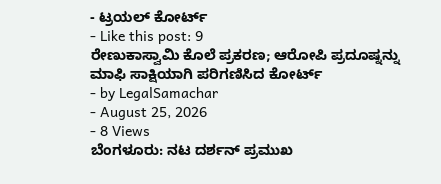- ಟ್ರಯಲ್ ಕೋರ್ಟ್
- Like this post: 9
ರೇಣುಕಾಸ್ವಾಮಿ ಕೊಲೆ ಪ್ರಕರಣ; ಆರೋಪಿ ಪ್ರದೂಷ್ನನ್ನು ಮಾಫಿ ಸಾಕ್ಷಿಯಾಗಿ ಪರಿಗಣಿಸಿದ ಕೋರ್ಟ್
- by LegalSamachar
- August 25, 2026
- 8 Views
ಬೆಂಗಳೂರು: ನಟ ದರ್ಶನ್ ಪ್ರಮುಖ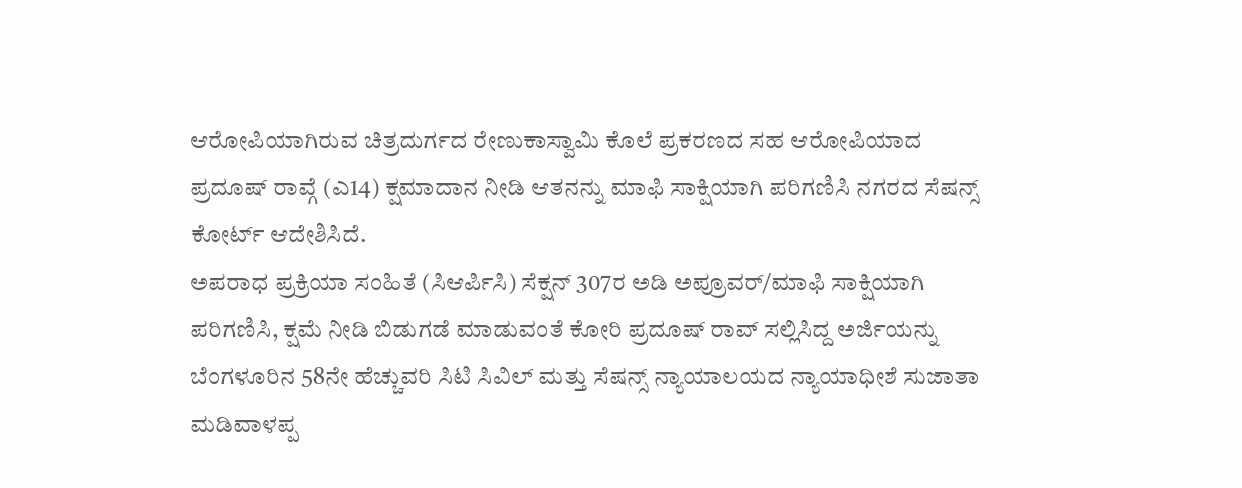ಆರೋಪಿಯಾಗಿರುವ ಚಿತ್ರದುರ್ಗದ ರೇಣುಕಾಸ್ವಾಮಿ ಕೊಲೆ ಪ್ರಕರಣದ ಸಹ ಆರೋಪಿಯಾದ ಪ್ರದೂಷ್ ರಾವ್ಗೆ (ಎ14) ಕ್ಷಮಾದಾನ ನೀಡಿ ಆತನನ್ನು ಮಾಫಿ ಸಾಕ್ಷಿಯಾಗಿ ಪರಿಗಣಿಸಿ ನಗರದ ಸೆಷನ್ಸ್ ಕೋರ್ಟ್ ಆದೇಶಿಸಿದೆ.
ಅಪರಾಧ ಪ್ರಕ್ರಿಯಾ ಸಂಹಿತೆ (ಸಿಆರ್ಪಿಸಿ) ಸೆಕ್ಷನ್ 307ರ ಅಡಿ ಅಪ್ರೂವರ್/ಮಾಫಿ ಸಾಕ್ಷಿಯಾಗಿ ಪರಿಗಣಿಸಿ, ಕ್ಷಮೆ ನೀಡಿ ಬಿಡುಗಡೆ ಮಾಡುವಂತೆ ಕೋರಿ ಪ್ರದೂಷ್ ರಾವ್ ಸಲ್ಲಿಸಿದ್ದ ಅರ್ಜಿಯನ್ನು ಬೆಂಗಳೂರಿನ 58ನೇ ಹೆಚ್ಚುವರಿ ಸಿಟಿ ಸಿವಿಲ್ ಮತ್ತು ಸೆಷನ್ಸ್ ನ್ಯಾಯಾಲಯದ ನ್ಯಾಯಾಧೀಶೆ ಸುಜಾತಾ ಮಡಿವಾಳಪ್ಪ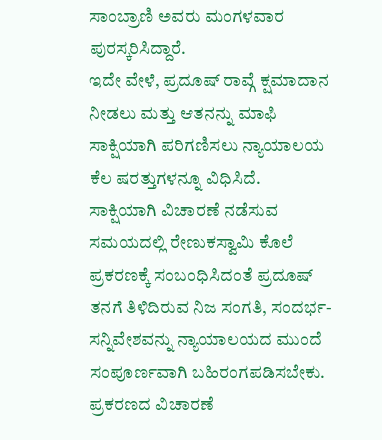ಸಾಂಬ್ರಾಣಿ ಅವರು ಮಂಗಳವಾರ ಪುರಸ್ಕರಿಸಿದ್ದಾರೆ.
ಇದೇ ವೇಳೆ, ಪ್ರದೂಷ್ ರಾವ್ಗೆ ಕ್ಷಮಾದಾನ ನೀಡಲು ಮತ್ತು ಆತನನ್ನು ಮಾಫಿ ಸಾಕ್ಷಿಯಾಗಿ ಪರಿಗಣಿಸಲು ನ್ಯಾಯಾಲಯ ಕೆಲ ಷರತ್ತುಗಳನ್ನೂ ವಿಧಿಸಿದೆ.
ಸಾಕ್ಷಿಯಾಗಿ ವಿಚಾರಣೆ ನಡೆಸುವ ಸಮಯದಲ್ಲಿ ರೇಣುಕಸ್ವಾಮಿ ಕೊಲೆ ಪ್ರಕರಣಕ್ಕೆ ಸಂಬಂಧಿಸಿದಂತೆ ಪ್ರದೂಷ್ ತನಗೆ ತಿಳಿದಿರುವ ನಿಜ ಸಂಗತಿ, ಸಂದರ್ಭ-ಸನ್ನಿವೇಶವನ್ನು ನ್ಯಾಯಾಲಯದ ಮುಂದೆ ಸಂಪೂರ್ಣವಾಗಿ ಬಹಿರಂಗಪಡಿಸಬೇಕು. ಪ್ರಕರಣದ ವಿಚಾರಣೆ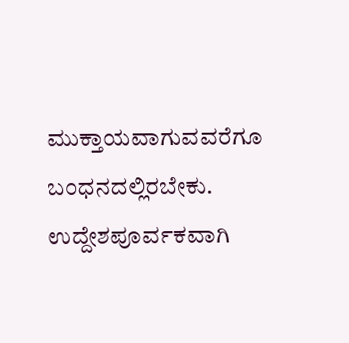ಮುಕ್ತಾಯವಾಗುವವರೆಗೂ ಬಂಧನದಲ್ಲಿರಬೇಕು. ಉದ್ದೇಶಪೂರ್ವಕವಾಗಿ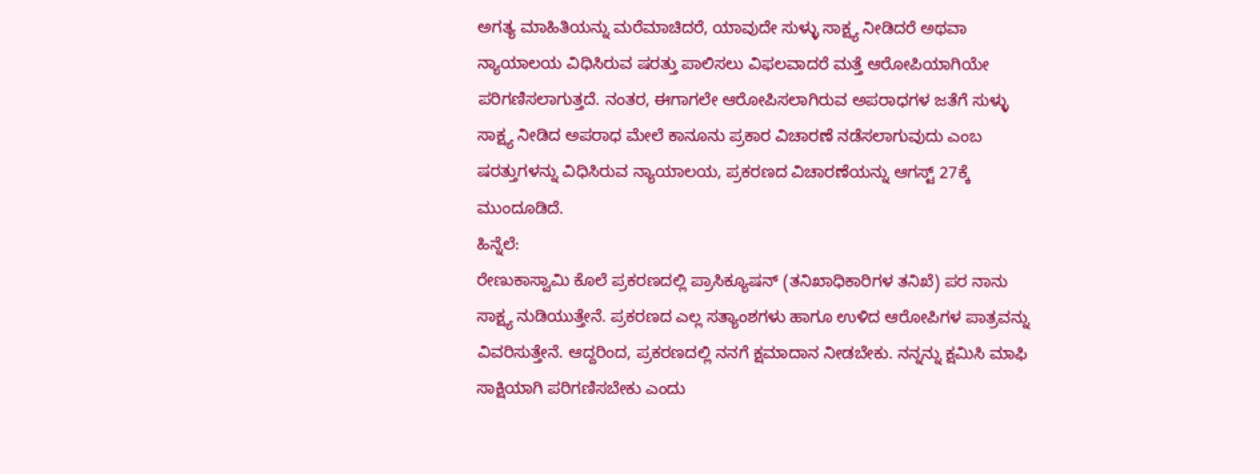ಅಗತ್ಯ ಮಾಹಿತಿಯನ್ನು ಮರೆಮಾಚಿದರೆ, ಯಾವುದೇ ಸುಳ್ಳು ಸಾಕ್ಷ್ಯ ನೀಡಿದರೆ ಅಥವಾ ನ್ಯಾಯಾಲಯ ವಿಧಿಸಿರುವ ಷರತ್ತು ಪಾಲಿಸಲು ವಿಫಲವಾದರೆ ಮತ್ತೆ ಆರೋಪಿಯಾಗಿಯೇ ಪರಿಗಣಿಸಲಾಗುತ್ತದೆ. ನಂತರ, ಈಗಾಗಲೇ ಆರೋಪಿಸಲಾಗಿರುವ ಅಪರಾಧಗಳ ಜತೆಗೆ ಸುಳ್ಳು ಸಾಕ್ಷ್ಯ ನೀಡಿದ ಅಪರಾಧ ಮೇಲೆ ಕಾನೂನು ಪ್ರಕಾರ ವಿಚಾರಣೆ ನಡೆಸಲಾಗುವುದು ಎಂಬ ಷರತ್ತುಗಳನ್ನು ವಿಧಿಸಿರುವ ನ್ಯಾಯಾಲಯ, ಪ್ರಕರಣದ ವಿಚಾರಣೆಯನ್ನು ಆಗಸ್ಟ್ 27ಕ್ಕೆ ಮುಂದೂಡಿದೆ.
ಹಿನ್ನೆಲೆ:
ರೇಣುಕಾಸ್ವಾಮಿ ಕೊಲೆ ಪ್ರಕರಣದಲ್ಲಿ ಪ್ರಾಸಿಕ್ಯೂಷನ್ (ತನಿಖಾಧಿಕಾರಿಗಳ ತನಿಖೆ) ಪರ ನಾನು ಸಾಕ್ಷ್ಯ ನುಡಿಯುತ್ತೇನೆ. ಪ್ರಕರಣದ ಎಲ್ಲ ಸತ್ಯಾಂಶಗಳು ಹಾಗೂ ಉಳಿದ ಆರೋಪಿಗಳ ಪಾತ್ರವನ್ನು ವಿವರಿಸುತ್ತೇನೆ. ಆದ್ದರಿಂದ, ಪ್ರಕರಣದಲ್ಲಿ ನನಗೆ ಕ್ಷಮಾದಾನ ನೀಡಬೇಕು. ನನ್ನನ್ನು ಕ್ಷಮಿಸಿ ಮಾಫಿ ಸಾಕ್ಷಿಯಾಗಿ ಪರಿಗಣಿಸಬೇಕು ಎಂದು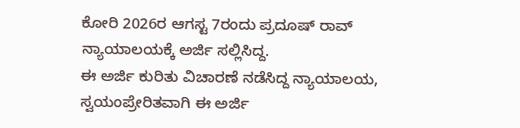ಕೋರಿ 2026ರ ಆಗಸ್ಟ 7ರಂದು ಪ್ರದೂಷ್ ರಾವ್ ನ್ಯಾಯಾಲಯಕ್ಕೆ ಅರ್ಜಿ ಸಲ್ಲಿಸಿದ್ದ.
ಈ ಅರ್ಜಿ ಕುರಿತು ವಿಚಾರಣೆ ನಡೆಸಿದ್ದ ನ್ಯಾಯಾಲಯ, ಸ್ವಯಂಪ್ರೇರಿತವಾಗಿ ಈ ಅರ್ಜಿ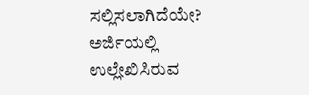ಸಲ್ಲಿಸಲಾಗಿದೆಯೇ? ಅರ್ಜಿಯಲ್ಲಿ ಉಲ್ಲೇಖಿಸಿರುವ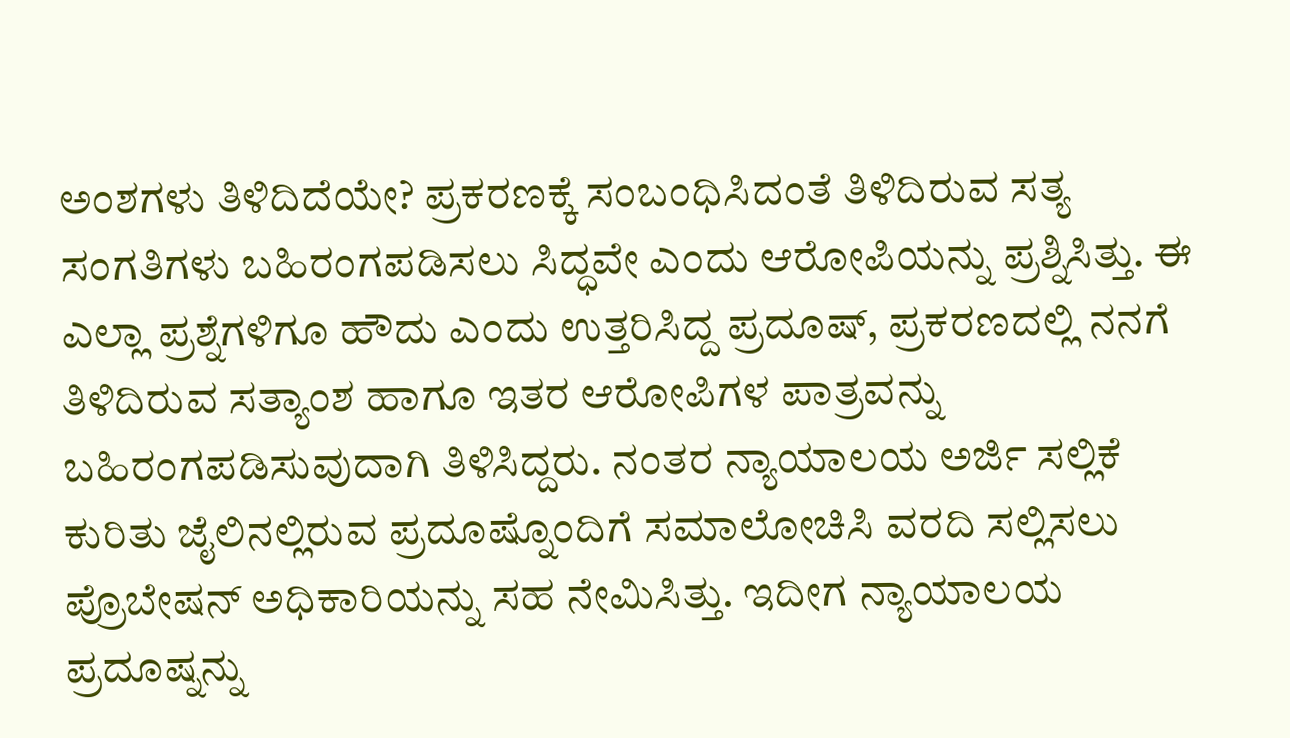ಅಂಶಗಳು ತಿಳಿದಿದೆಯೇ? ಪ್ರಕರಣಕ್ಕೆ ಸಂಬಂಧಿಸಿದಂತೆ ತಿಳಿದಿರುವ ಸತ್ಯ ಸಂಗತಿಗಳು ಬಹಿರಂಗಪಡಿಸಲು ಸಿದ್ಧವೇ ಎಂದು ಆರೋಪಿಯನ್ನು ಪ್ರಶ್ನಿಸಿತ್ತು. ಈ ಎಲ್ಲಾ ಪ್ರಶ್ನೆಗಳಿಗೂ ಹೌದು ಎಂದು ಉತ್ತರಿಸಿದ್ದ ಪ್ರದೂಷ್, ಪ್ರಕರಣದಲ್ಲಿ ನನಗೆ ತಿಳಿದಿರುವ ಸತ್ಯಾಂಶ ಹಾಗೂ ಇತರ ಆರೋಪಿಗಳ ಪಾತ್ರವನ್ನು ಬಹಿರಂಗಪಡಿಸುವುದಾಗಿ ತಿಳಿಸಿದ್ದರು. ನಂತರ ನ್ಯಾಯಾಲಯ ಅರ್ಜಿ ಸಲ್ಲಿಕೆ ಕುರಿತು ಜೈಲಿನಲ್ಲಿರುವ ಪ್ರದೂಷ್ನೊಂದಿಗೆ ಸಮಾಲೋಚಿಸಿ ವರದಿ ಸಲ್ಲಿಸಲು ಪ್ರೊಬೇಷನ್ ಅಧಿಕಾರಿಯನ್ನು ಸಹ ನೇಮಿಸಿತ್ತು. ಇದೀಗ ನ್ಯಾಯಾಲಯ ಪ್ರದೂಷ್ನನ್ನು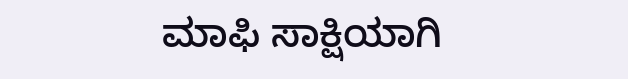ಮಾಫಿ ಸಾಕ್ಷಿಯಾಗಿ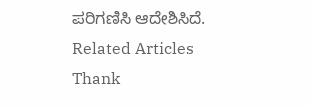ಪರಿಗಣಿಸಿ ಆದೇಶಿಸಿದೆ.
Related Articles
Thank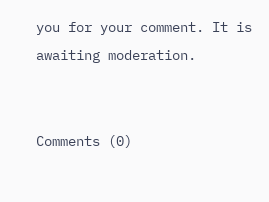you for your comment. It is awaiting moderation.


Comments (0)